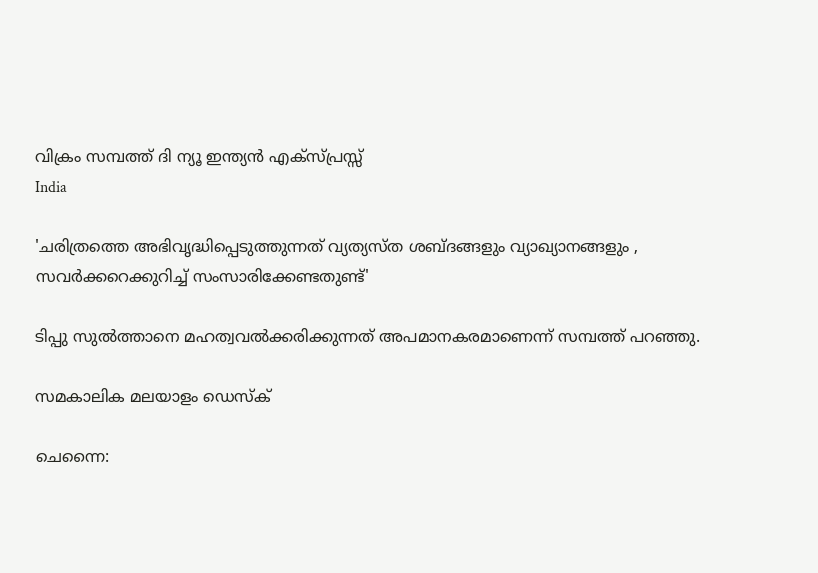വിക്രം സമ്പത്ത് ദി ന്യൂ ഇന്ത്യന്‍ എക്‌സ്പ്രസ്സ്
India

'ചരിത്രത്തെ അഭിവൃദ്ധിപ്പെടുത്തുന്നത് വ്യത്യസ്ത ശബ്ദങ്ങളും വ്യാഖ്യാനങ്ങളും , സവര്‍ക്കറെക്കുറിച്ച് സംസാരിക്കേണ്ടതുണ്ട്'

ടിപ്പു സുല്‍ത്താനെ മഹത്വവല്‍ക്കരിക്കുന്നത് അപമാനകരമാണെന്ന് സമ്പത്ത് പറഞ്ഞു.

സമകാലിക മലയാളം ഡെസ്ക്

ചെന്നൈ: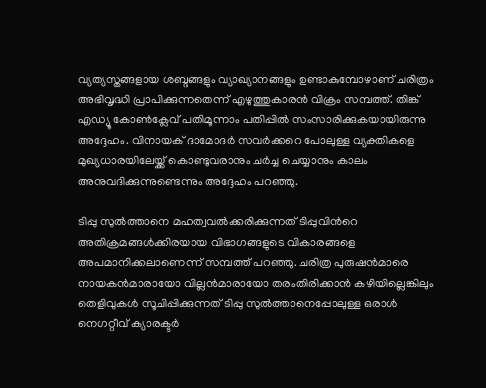വ്യത്യസ്തങ്ങളായ ശബ്ദങ്ങളും വ്യാഖ്യാനങ്ങളും ഉണ്ടാകുമ്പോഴാണ് ചരിത്രം അഭിവൃദ്ധി പ്രാപിക്കുന്നതെന്ന് എഴുത്തുകാരന്‍ വിക്രം സമ്പത്ത്. തിങ്ക് എഡ്യൂ കോണ്‍ക്ലേവ് പതിമൂന്നാം പതിപ്പില്‍ സംസാരിക്കുകയായിരുന്നു അദ്ദേഹം. വിനായക് ദാമോദര്‍ സവര്‍ക്കറെ പോലുള്ള വ്യക്തികളെ മുഖ്യധാരയിലേയ്ക്ക് കൊണ്ടുവരാനും ചര്‍ച്ച ചെയ്യാനും കാലം അനുവദിക്കുന്നുണ്ടെന്നും അദ്ദേഹം പറഞ്ഞു.

ടിപ്പു സുല്‍ത്താനെ മഹത്വവല്‍ക്കരിക്കുന്നത് ടിപ്പുവിന്‍റെ അതിക്രമങ്ങള്‍ക്കിരയായ വിഭാഗങ്ങളുടെ വികാരങ്ങളെ അപമാനിക്കലാണെന്ന് സമ്പത്ത് പറഞ്ഞു. ചരിത്ര പുരുഷന്‍മാരെ നായകന്‍മാരായോ വില്ലന്‍മാരായോ തരംതിരിക്കാന്‍ കഴിയില്ലെങ്കിലും തെളിവുകള്‍ സൂചിപ്പിക്കുന്നത് ടിപ്പു സുല്‍ത്താനെപ്പോലുള്ള ഒരാള്‍ നെഗറ്റീവ് ക്യാരക്ടര്‍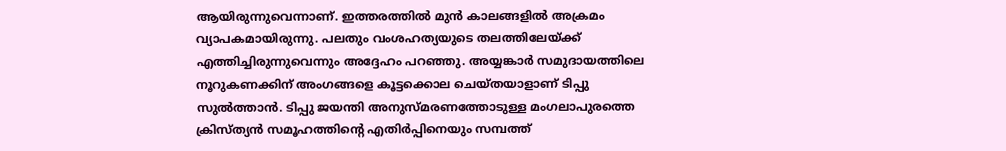ആയിരുന്നുവെന്നാണ്. ഇത്തരത്തില്‍ മുന്‍ കാലങ്ങളില്‍ അക്രമം വ്യാപകമായിരുന്നു. പലതും വംശഹത്യയുടെ തലത്തിലേയ്ക്ക് എത്തിച്ചിരുന്നുവെന്നും അദ്ദേഹം പറഞ്ഞു. അയ്യങ്കാര്‍ സമുദായത്തിലെ നൂറുകണക്കിന് അംഗങ്ങളെ കൂട്ടക്കൊല ചെയ്തയാളാണ് ടിപ്പു സുല്‍ത്താന്‍. ടിപ്പു ജയന്തി അനുസ്മരണത്തോടുള്ള മംഗലാപുരത്തെ ക്രിസ്ത്യന്‍ സമൂഹത്തിന്റെ എതിര്‍പ്പിനെയും സമ്പത്ത്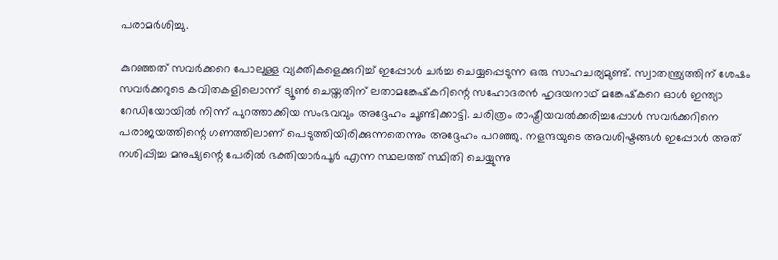പരാമര്‍ശിച്ചു.

കുറഞ്ഞത് സവര്‍ക്കറെ പോലുള്ള വ്യക്തികളെക്കുറിച്ച് ഇപ്പോള്‍ ചര്‍ച്ച ചെയ്യപ്പെടുന്ന ഒരു സാഹചര്യമുണ്ട്. സ്വാതന്ത്ര്യത്തിന് ശേഷം സവര്‍ക്കറുടെ കവിതകളിലൊന്ന് ട്യൂണ്‍ ചെയ്തതിന് ലതാമങ്കേഷ്‌കറിന്റെ സഹോദരന്‍ ഹൃദയനാഥ് മങ്കേഷ്‌കറെ ഓള്‍ ഇന്ത്യാ റേഡിയോയില്‍ നിന്ന് പുറത്താക്കിയ സംഭവവും അദ്ദേഹം ചൂണ്ടിക്കാട്ടി. ചരിത്രം രാഷ്ട്രീയവല്‍ക്കരിച്ചപ്പോള്‍ സവര്‍ക്കറിനെ പരാജയത്തിന്റെ ഗണത്തിലാണ് പെടുത്തിയിരിക്കുന്നതെന്നും അദ്ദേഹം പറഞ്ഞു. നളന്ദയുടെ അവശിഷ്ടങ്ങള്‍ ഇപ്പോള്‍ അത് നശിപ്പിച്ച മനുഷ്യന്റെ പേരില്‍ ഭക്തിയാര്‍പൂര്‍ എന്ന സ്ഥലത്ത് സ്ഥിതി ചെയ്യുന്നു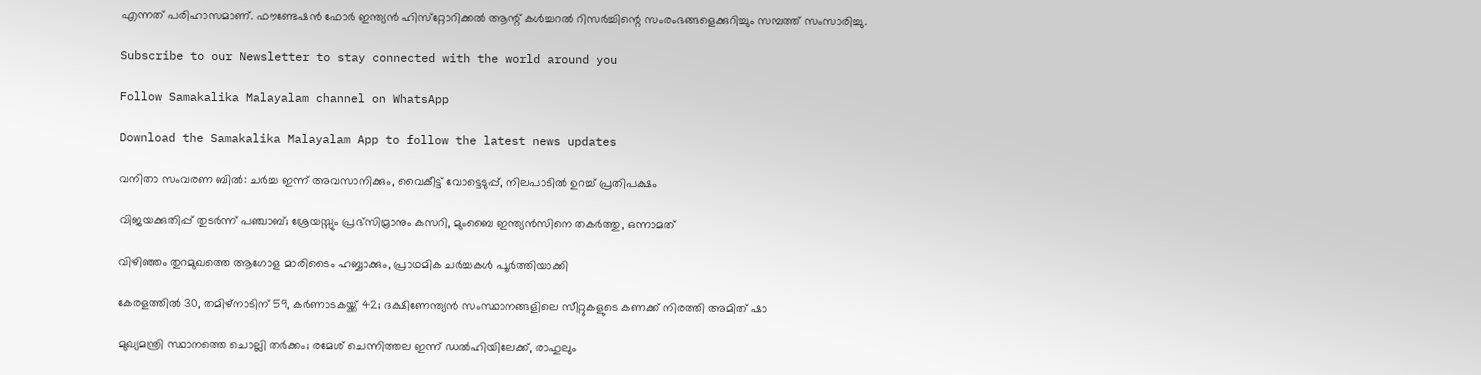എന്നത് പരിഹാസമാണ്. ഫൗണ്ടേഷന്‍ ഫോര്‍ ഇന്ത്യന്‍ ഹിസ്‌റ്റോറിക്കല്‍ ആന്റ് കള്‍ച്ചറല്‍ റിസര്‍ച്ചിന്റെ സംരംഭങ്ങളെക്കുറിച്ചും സമ്പത്ത് സംസാരിച്ചു.

Subscribe to our Newsletter to stay connected with the world around you

Follow Samakalika Malayalam channel on WhatsApp

Download the Samakalika Malayalam App to follow the latest news updates

വനിതാ സംവരണ ബില്‍: ചര്‍ച്ച ഇന്ന് അവസാനിക്കും, വൈകീട്ട് വോട്ടെടുപ്പ്, നിലപാടില്‍ ഉറച്ച് പ്രതിപക്ഷം

വിജയക്കുതിപ്പ് തുടർന്ന് പഞ്ചാബ്; ശ്രേയസ്സും പ്രഭ്സിമ്രാനും കസറി, മുംബൈ ഇന്ത്യൻസിനെ തകർത്തു, ഒന്നാമത്

വിഴിഞ്ഞം തുറമുഖത്തെ ആഗോള മാരിടൈം ഹബ്ബാക്കും, പ്രാഥമിക ചർച്ചകൾ പൂർത്തിയാക്കി

കേരളത്തില്‍ 30, തമിഴ്‌നാടിന് 59, കര്‍ണാടകയ്ക്ക് 42; ദക്ഷിണേന്ത്യന്‍ സംസ്ഥാനങ്ങളിലെ സീറ്റുകളുടെ കണക്ക് നിരത്തി അമിത് ഷാ

മുഖ്യമന്ത്രി സ്ഥാനത്തെ ചൊല്ലി‌ തർക്കം; രമേശ് ചെന്നിത്തല ഇന്ന് ഡൽഹിയിലേക്ക്, രാഹുലും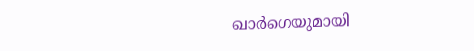ഖാർഗെയുമായി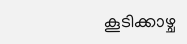കൂടിക്കാഴ്ച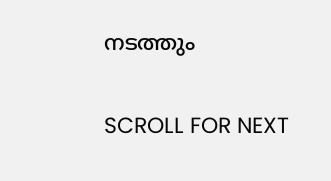നടത്തും

SCROLL FOR NEXT